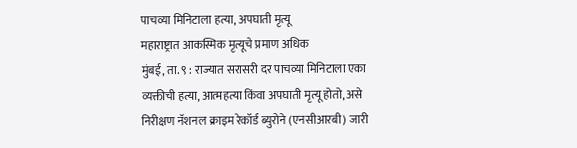पाचव्या मिनिटाला हत्या, अपघाती मृत्यू
महाराष्ट्रात आकस्मिक मृत्यूचे प्रमाण अधिक
मुंबई, ता. ९ : राज्यात सरासरी दर पाचव्या मिनिटाला एका व्यक्तीची हत्या, आत्महत्या किंवा अपघाती मृत्यू होतो, असे निरीक्षण नॅशनल क्राइम रेकॉर्ड ब्युरोने (एनसीआरबी) जारी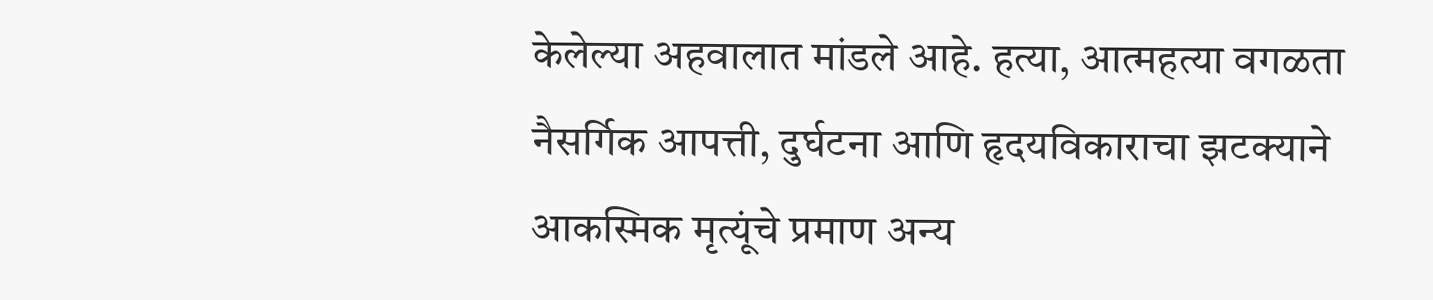केलेल्या अहवालात मांडले आहे. हत्या, आत्महत्या वगळता नैसर्गिक आपत्ती, दुर्घटना आणि हृदयविकाराचा झटक्याने आकस्मिक मृत्यूंचे प्रमाण अन्य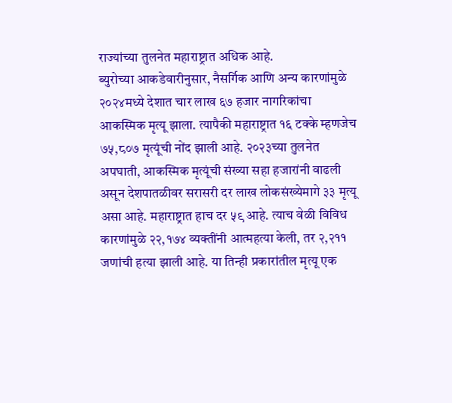राज्यांच्या तुलनेत महाराष्ट्रात अधिक आहे.
ब्युरोच्या आकडेवारीनुसार, नैसर्गिक आणि अन्य कारणांमुळे २०२४मध्ये देशात चार लाख ६७ हजार नागरिकांचा आकस्मिक मृत्यू झाला. त्यापैकी महाराष्ट्रात १६ टक्के म्हणजेच ७५,८०७ मृत्यूंची नोंद झाली आहे. २०२३च्या तुलनेत अपघाती, आकस्मिक मृत्यूंची संख्या सहा हजारांनी वाढली असून देशपातळीवर सरासरी दर लाख लोकसंख्येमागे ३३ मृत्यू असा आहे. महाराष्ट्रात हाच दर ५९ आहे. त्याच वेळी विविध कारणांमुळे २२,१७४ व्यक्तींनी आत्महत्या केली, तर २,२११ जणांची हत्या झाली आहे. या तिन्ही प्रकारांतील मृत्यू एक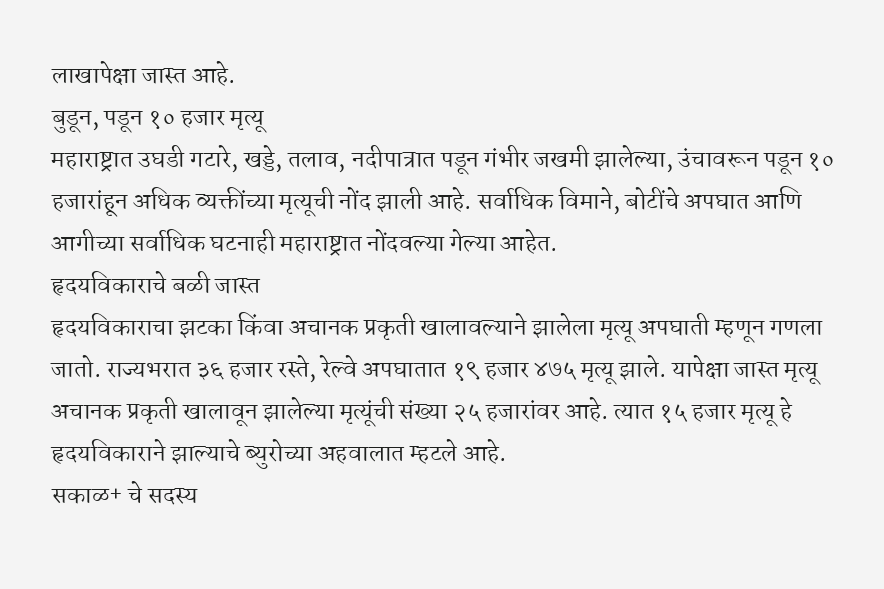लाखापेक्षा जास्त आहे.
बुडून, पडून १० हजार मृत्यू
महाराष्ट्रात उघडी गटारे, खड्डे, तलाव, नदीपात्रात पडून गंभीर जखमी झालेल्या, उंचावरून पडून १० हजारांहून अधिक व्यक्तींच्या मृत्यूची नोंद झाली आहे. सर्वाधिक विमाने, बोटींचे अपघात आणि आगीच्या सर्वाधिक घटनाही महाराष्ट्रात नोंदवल्या गेल्या आहेत.
हृदयविकाराचे बळी जास्त
हृदयविकाराचा झटका किंवा अचानक प्रकृती खालावल्याने झालेला मृत्यू अपघाती म्हणून गणला जातो. राज्यभरात ३६ हजार रस्ते, रेल्वे अपघातात १९ हजार ४७५ मृत्यू झाले. यापेक्षा जास्त मृत्यू अचानक प्रकृती खालावून झालेल्या मृत्यूंची संख्या २५ हजारांवर आहे. त्यात १५ हजार मृत्यू हे हृदयविकाराने झाल्याचे ब्युरोच्या अहवालात म्हटले आहे.
सकाळ+ चे सदस्य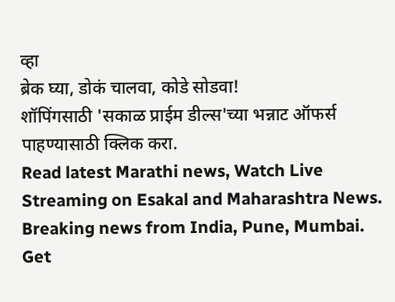व्हा
ब्रेक घ्या, डोकं चालवा, कोडे सोडवा!
शॉपिंगसाठी 'सकाळ प्राईम डील्स'च्या भन्नाट ऑफर्स पाहण्यासाठी क्लिक करा.
Read latest Marathi news, Watch Live Streaming on Esakal and Maharashtra News. Breaking news from India, Pune, Mumbai. Get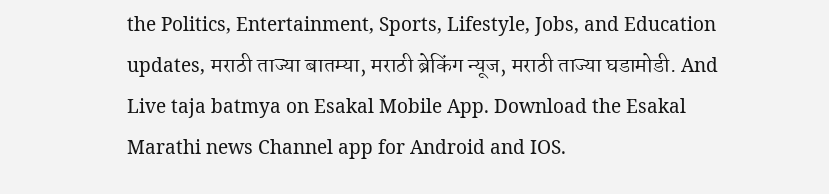the Politics, Entertainment, Sports, Lifestyle, Jobs, and Education updates, मराठी ताज्या बातम्या, मराठी ब्रेकिंग न्यूज, मराठी ताज्या घडामोडी. And Live taja batmya on Esakal Mobile App. Download the Esakal Marathi news Channel app for Android and IOS.